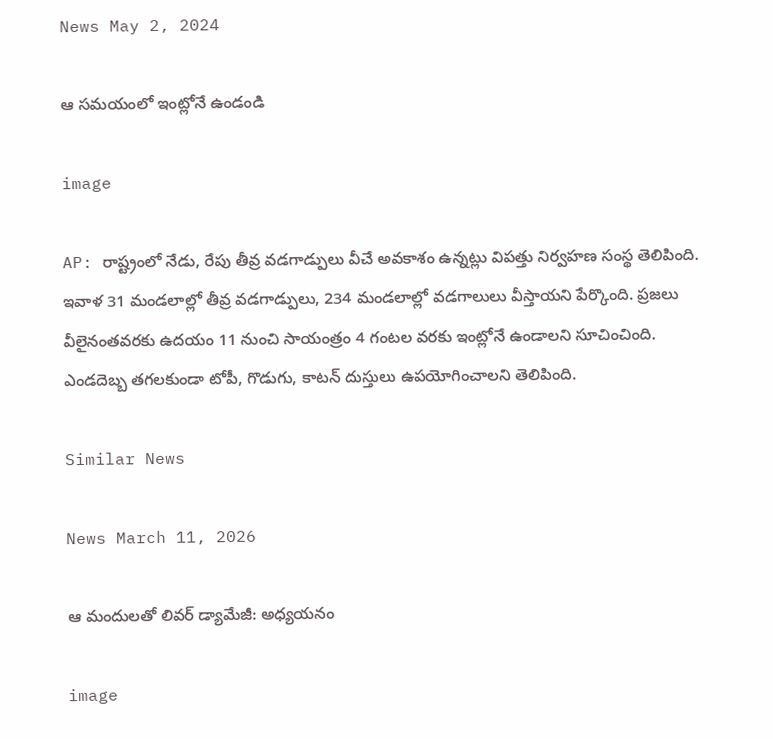News May 2, 2024

ఆ సమయంలో ఇంట్లోనే ఉండండి

image

AP: రాష్ట్రంలో నేడు, రేపు తీవ్ర వడగాడ్పులు వీచే అవకాశం ఉన్నట్లు విపత్తు నిర్వహణ సంస్థ తెలిపింది. ఇవాళ 31 మండలాల్లో తీవ్ర వడగాడ్పులు, 234 మండలాల్లో వడగాలులు వీస్తాయని పేర్కొంది. ప్రజలు వీలైనంతవరకు ఉదయం 11 నుంచి సాయంత్రం 4 గంటల వరకు ఇంట్లోనే ఉండాలని సూచించింది. ఎండదెబ్బ తగలకుండా టోపీ, గొడుగు, కాటన్ దుస్తులు ఉపయోగించాలని తెలిపింది.

Similar News

News March 11, 2026

ఆ మందులతో లివర్ డ్యామేజీ: అధ్యయనం

image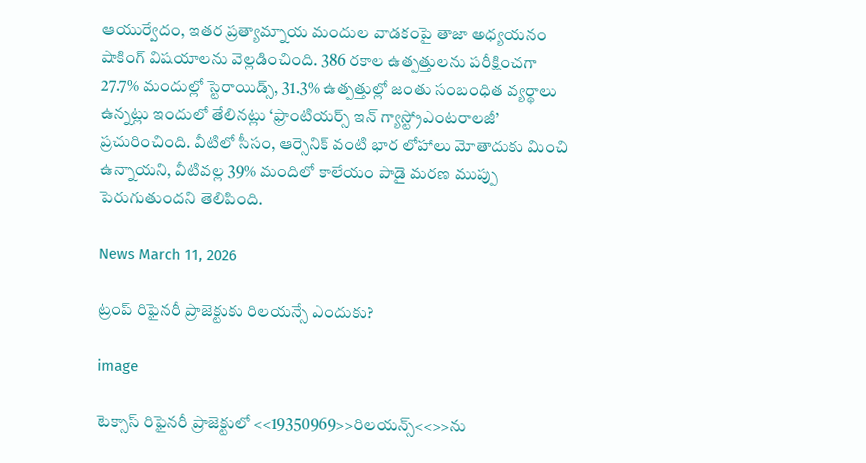ఆయుర్వేదం, ఇతర ప్రత్యామ్నాయ మందుల వాడకంపై తాజా అధ్యయనం షాకింగ్ విషయాలను వెల్లడించింది. 386 రకాల ఉత్పత్తులను పరీక్షించగా 27.7% మందుల్లో స్టెరాయిడ్స్, 31.3% ఉత్పత్తుల్లో జంతు సంబంధిత వ్యర్థాలు ఉన్నట్లు ఇందులో తేలినట్లు ‘ఫ్రాంటియర్స్ ఇన్ గ్యాస్ట్రోఎంటరాలజీ’ ప్రచురించింది. వీటిలో సీసం, ఆర్సెనిక్ వంటి భార లోహాలు మోతాదుకు మించి ఉన్నాయని, వీటివల్ల 39% మందిలో కాలేయం పాడై మరణ ముప్పు పెరుగుతుందని తెలిపింది.

News March 11, 2026

ట్రంప్ రిఫైనరీ ప్రాజెక్టుకు రిలయన్సే ఎందుకు?

image

టెక్సాస్ రిఫైనరీ ప్రాజెక్టులో <<19350969>>రిలయన్స్‌<<>>ను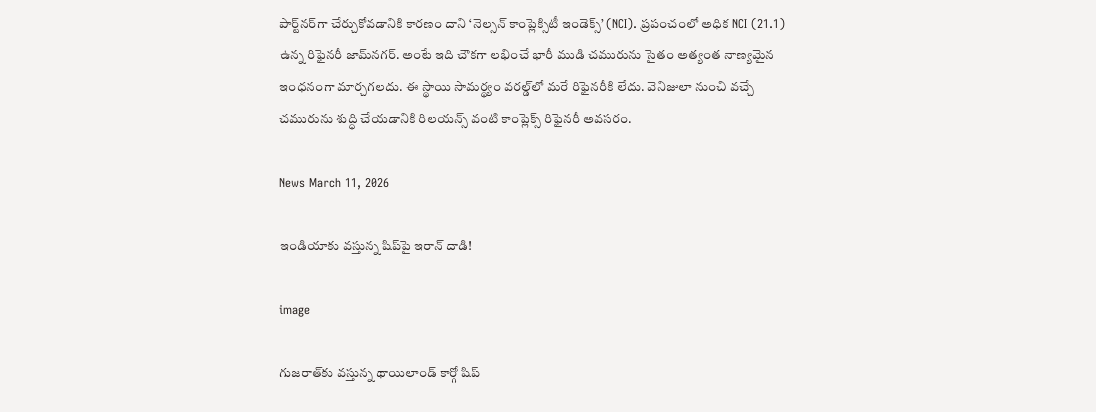పార్ట్‌నర్‌గా చేర్చుకోవడానికి కారణం దాని ‘నెల్సన్ కాంప్లెక్సిటీ ఇండెక్స్’ (NCI). ప్రపంచంలో అధిక NCI (21.1) ఉన్న రిఫైనరీ జామ్‌నగర్. అంటే ఇది చౌకగా లభించే భారీ ముడి చమురును సైతం అత్యంత నాణ్యమైన ఇంధనంగా మార్చగలదు. ఈ స్థాయి సామర్థ్యం వరల్డ్‌లో మరే రిఫైనరీకి లేదు. వెనిజులా నుంచి వచ్చే చమురును శుద్ధి చేయడానికి రిలయన్స్ వంటి కాంప్లెక్స్ రిఫైనరీ అవసరం.

News March 11, 2026

ఇండియాకు వస్తున్న షిప్‌పై ఇరాన్ దాడి!

image

గుజరాత్‌కు వస్తున్న థాయి‌లాండ్‌ కార్గో షిప్‌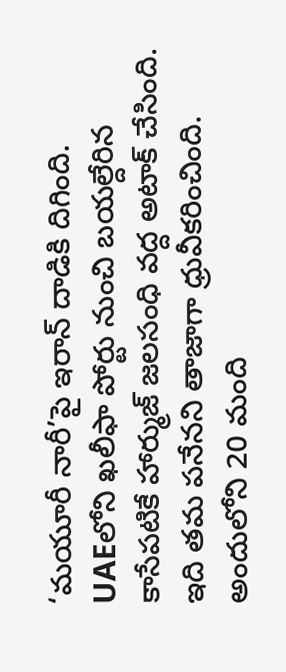‘మయూరీ నారీ’పై ఇరాన్ దాడికి దిగింది. UAEలోని ఖలీఫా పోర్టు నుంచి బయల్దేరిన కాసేపటికే హార్ముజ్ జలసంధి వద్ద అటాక్ చేసింది. ఇది తమ పనేనని తాజాగా ధ్రువీకరించింది. అందులోని 20 మంది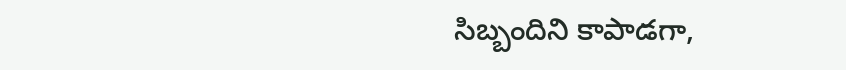సిబ్బందిని కాపాడగా,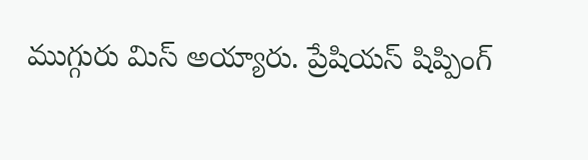ముగ్గురు మిస్ అయ్యారు. ప్రేషియస్ షిప్పింగ్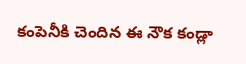కంపెనీకి చెందిన ఈ నౌక కండ్లా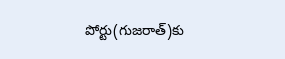పోర్టు(గుజరాత్)కు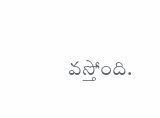వస్తోంది.